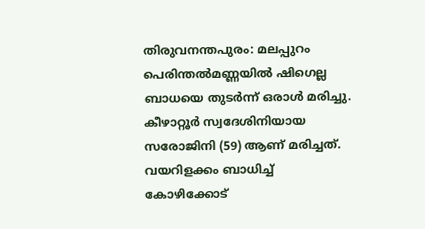തിരുവനന്തപുരം: മലപ്പുറം പെരിന്തൽമണ്ണയിൽ ഷിഗെല്ല ബാധയെ തുടർന്ന് ഒരാൾ മരിച്ചു. കീഴാറ്റൂർ സ്വദേശിനിയായ സരോജിനി (59) ആണ് മരിച്ചത്. വയറിളക്കം ബാധിച്ച് കോഴിക്കോട്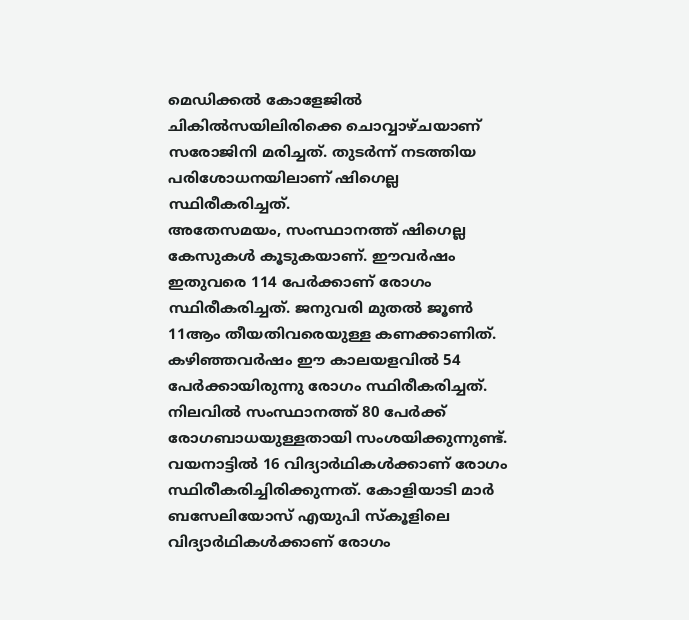മെഡിക്കൽ കോളേജിൽ ചികിൽസയിലിരിക്കെ ചൊവ്വാഴ്ചയാണ് സരോജിനി മരിച്ചത്. തുടർന്ന് നടത്തിയ പരിശോധനയിലാണ് ഷിഗെല്ല സ്ഥിരീകരിച്ചത്.
അതേസമയം, സംസ്ഥാനത്ത് ഷിഗെല്ല കേസുകൾ കൂടുകയാണ്. ഈവർഷം ഇതുവരെ 114 പേർക്കാണ് രോഗം സ്ഥിരീകരിച്ചത്. ജനുവരി മുതൽ ജൂൺ 11ആം തീയതിവരെയുള്ള കണക്കാണിത്. കഴിഞ്ഞവർഷം ഈ കാലയളവിൽ 54 പേർക്കായിരുന്നു രോഗം സ്ഥിരീകരിച്ചത്.
നിലവിൽ സംസ്ഥാനത്ത് 80 പേർക്ക് രോഗബാധയുള്ളതായി സംശയിക്കുന്നുണ്ട്. വയനാട്ടിൽ 16 വിദ്യാർഥികൾക്കാണ് രോഗം സ്ഥിരീകരിച്ചിരിക്കുന്നത്. കോളിയാടി മാർ ബസേലിയോസ് എയുപി സ്കൂളിലെ വിദ്യാർഥികൾക്കാണ് രോഗം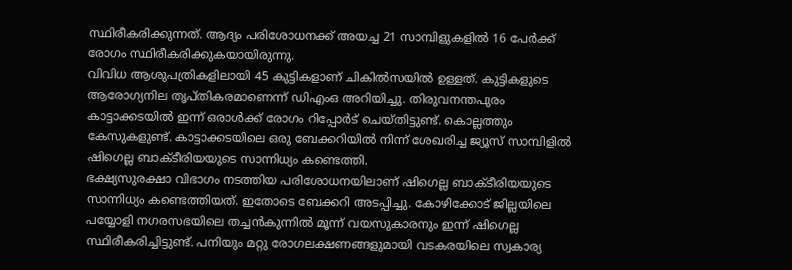സ്ഥിരീകരിക്കുന്നത്. ആദ്യം പരിശോധനക്ക് അയച്ച 21 സാമ്പിളുകളിൽ 16 പേർക്ക് രോഗം സ്ഥിരീകരിക്കുകയായിരുന്നു.
വിവിധ ആശുപത്രികളിലായി 45 കുട്ടികളാണ് ചികിൽസയിൽ ഉള്ളത്. കുട്ടികളുടെ ആരോഗ്യനില തൃപ്തികരമാണെന്ന് ഡിഎംഒ അറിയിച്ചു. തിരുവനന്തപുരം കാട്ടാക്കടയിൽ ഇന്ന് ഒരാൾക്ക് രോഗം റിപ്പോർട് ചെയ്തിട്ടുണ്ട്. കൊല്ലത്തും കേസുകളുണ്ട്. കാട്ടാക്കടയിലെ ഒരു ബേക്കറിയിൽ നിന്ന് ശേഖരിച്ച ജ്യൂസ് സാമ്പിളിൽ ഷിഗെല്ല ബാക്ടീരിയയുടെ സാന്നിധ്യം കണ്ടെത്തി.
ഭക്ഷ്യസുരക്ഷാ വിഭാഗം നടത്തിയ പരിശോധനയിലാണ് ഷിഗെല്ല ബാക്ടീരിയയുടെ സാന്നിധ്യം കണ്ടെത്തിയത്. ഇതോടെ ബേക്കറി അടപ്പിച്ചു. കോഴിക്കോട് ജില്ലയിലെ പയ്യോളി നഗരസഭയിലെ തച്ചൻകുന്നിൽ മൂന്ന് വയസുകാരനും ഇന്ന് ഷിഗെല്ല സ്ഥിരീകരിച്ചിട്ടുണ്ട്. പനിയും മറ്റു രോഗലക്ഷണങ്ങളുമായി വടകരയിലെ സ്വകാര്യ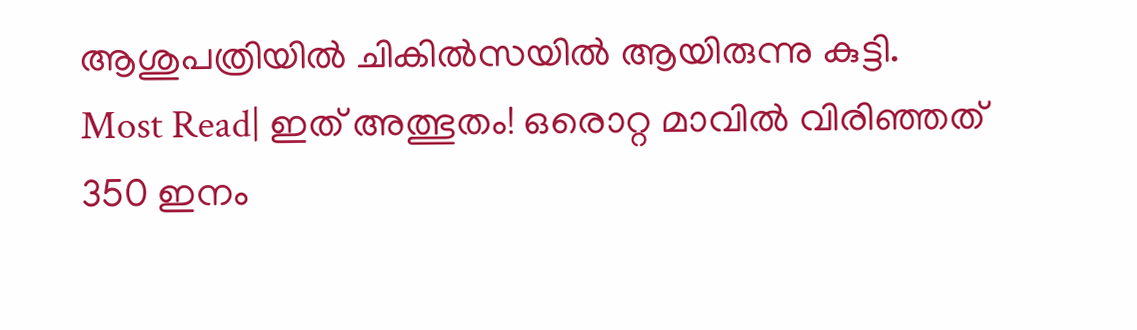ആശുപത്രിയിൽ ചികിൽസയിൽ ആയിരുന്നു കുട്ടി.
Most Read| ഇത് അത്ഭുതം! ഒരൊറ്റ മാവിൽ വിരിഞ്ഞത് 350 ഇനം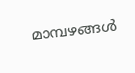മാമ്പഴങ്ങൾ